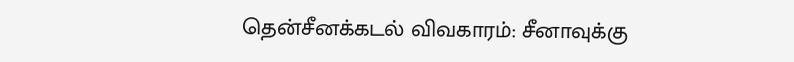தென்சீனக்கடல் விவகாரம்: சீனாவுக்கு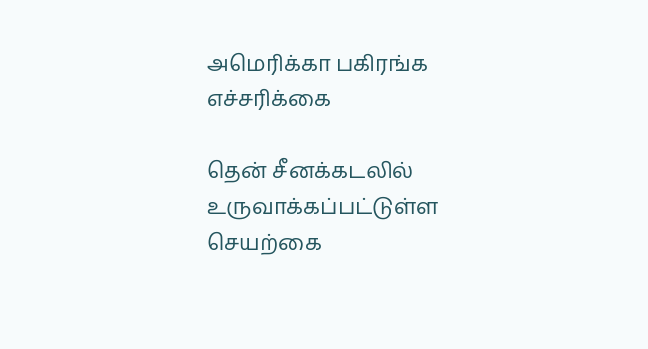அமெரிக்கா பகிரங்க எச்சரிக்கை

தென் சீனக்கடலில் உருவாக்கப்பட்டுள்ள செயற்கை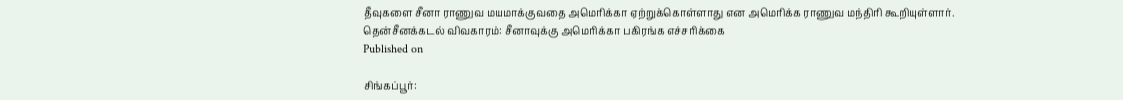தீவுகளை சீனா ராணுவ மயமாக்குவதை அமெரிக்கா ஏற்றுக்கொள்ளாது என அமெரிக்க ராணுவ மந்திரி கூறியுள்ளார்.
தென்சீனக்கடல் விவகாரம்: சீனாவுக்கு அமெரிக்கா பகிரங்க எச்சரிக்கை
Published on

சிங்கப்பூர்: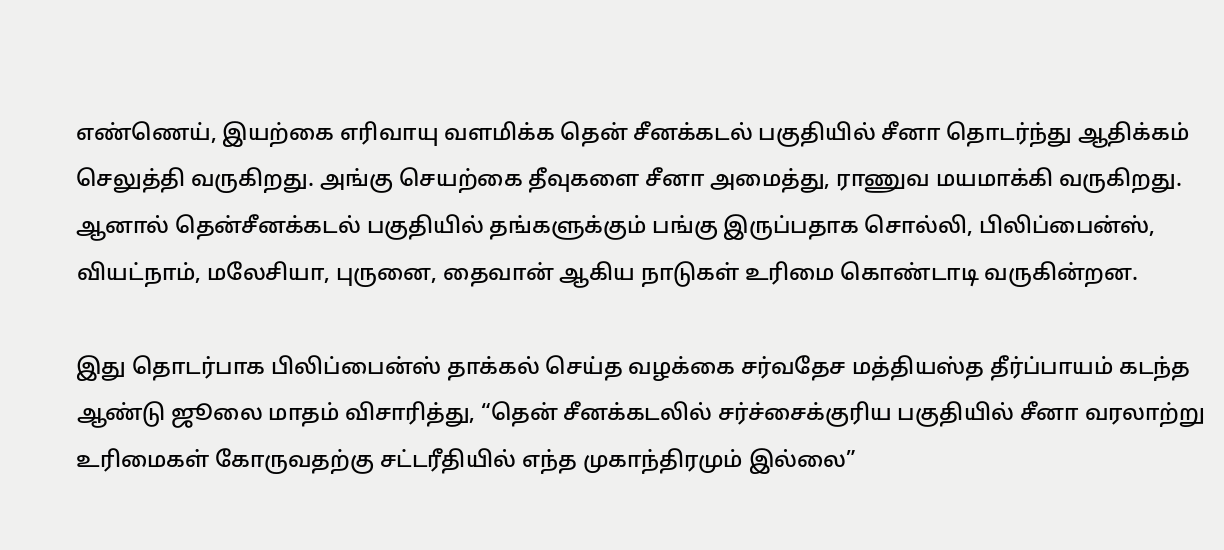எண்ணெய், இயற்கை எரிவாயு வளமிக்க தென் சீனக்கடல் பகுதியில் சீனா தொடர்ந்து ஆதிக்கம் செலுத்தி வருகிறது. அங்கு செயற்கை தீவுகளை சீனா அமைத்து, ராணுவ மயமாக்கி வருகிறது. ஆனால் தென்சீனக்கடல் பகுதியில் தங்களுக்கும் பங்கு இருப்பதாக சொல்லி, பிலிப்பைன்ஸ், வியட்நாம், மலேசியா, புருனை, தைவான் ஆகிய நாடுகள் உரிமை கொண்டாடி வருகின்றன.

இது தொடர்பாக பிலிப்பைன்ஸ் தாக்கல் செய்த வழக்கை சர்வதேச மத்தியஸ்த தீர்ப்பாயம் கடந்த ஆண்டு ஜூலை மாதம் விசாரித்து, “தென் சீனக்கடலில் சர்ச்சைக்குரிய பகுதியில் சீனா வரலாற்று உரிமைகள் கோருவதற்கு சட்டரீதியில் எந்த முகாந்திரமும் இல்லை”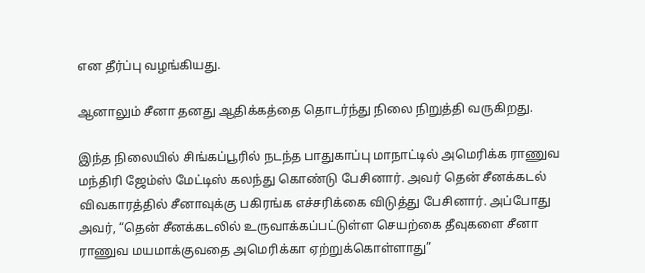என தீர்ப்பு வழங்கியது.

ஆனாலும் சீனா தனது ஆதிக்கத்தை தொடர்ந்து நிலை நிறுத்தி வருகிறது.

இந்த நிலையில் சிங்கப்பூரில் நடந்த பாதுகாப்பு மாநாட்டில் அமெரிக்க ராணுவ மந்திரி ஜேம்ஸ் மேட்டிஸ் கலந்து கொண்டு பேசினார். அவர் தென் சீனக்கடல் விவகாரத்தில் சீனாவுக்கு பகிரங்க எச்சரிக்கை விடுத்து பேசினார். அப்போது அவர், “தென் சீனக்கடலில் உருவாக்கப்பட்டுள்ள செயற்கை தீவுகளை சீனா ராணுவ மயமாக்குவதை அமெரிக்கா ஏற்றுக்கொள்ளாது”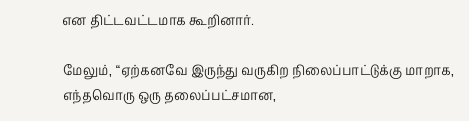என திட்டவட்டமாக கூறினார்.

மேலும், “ஏற்கனவே இருந்து வருகிற நிலைப்பாட்டுக்கு மாறாக, எந்தவொரு ஒரு தலைப்பட்சமான,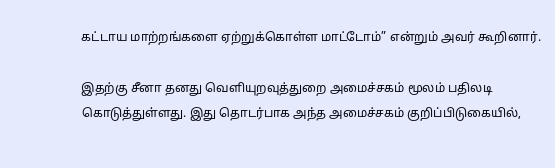கட்டாய மாற்றங்களை ஏற்றுக்கொள்ள மாட்டோம்” என்றும் அவர் கூறினார்.

இதற்கு சீனா தனது வெளியுறவுத்துறை அமைச்சகம் மூலம் பதிலடி கொடுத்துள்ளது. இது தொடர்பாக அந்த அமைச்சகம் குறிப்பிடுகையில்,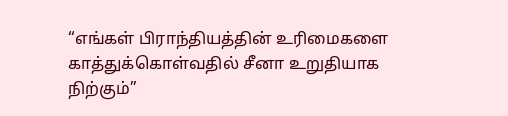“எங்கள் பிராந்தியத்தின் உரிமைகளை காத்துக்கொள்வதில் சீனா உறுதியாக நிற்கும்”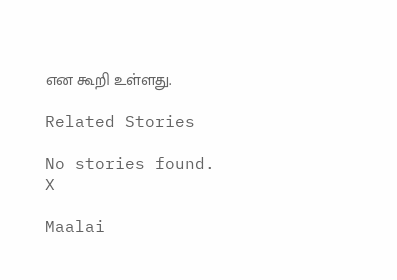என கூறி உள்ளது.

Related Stories

No stories found.
X

Maalai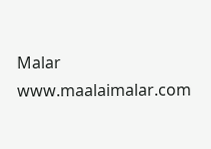Malar
www.maalaimalar.com